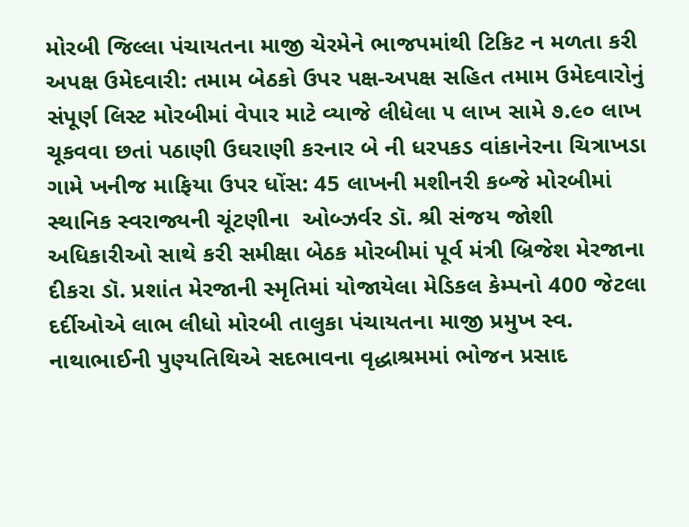મોરબી જિલ્લા પંચાયતના માજી ચેરમેને ભાજપમાંથી ટિકિટ ન મળતા કરી અપક્ષ ઉમેદવારી: તમામ બેઠકો ઉપર પક્ષ-અપક્ષ સહિત તમામ ઉમેદવારોનું સંપૂર્ણ લિસ્ટ મોરબીમાં વેપાર માટે વ્યાજે લીધેલા ૫ લાખ સામે ૭.૯૦ લાખ ચૂકવવા છતાં પઠાણી ઉઘરાણી કરનાર બે ની ધરપકડ વાંકાનેરના ચિત્રાખડા ગામે ખનીજ માફિયા ઉપર ધોંસ: 45 લાખની મશીનરી કબ્જે મોરબીમાં સ્થાનિક સ્વરાજ્યની ચૂંટણીના  ઓબ્ઝર્વર ડૉ. શ્રી સંજય જોશી અધિકારીઓ સાથે કરી સમીક્ષા બેઠક મોરબીમાં પૂર્વ મંત્રી બ્રિજેશ મેરજાના દીકરા ડૉ. પ્રશાંત મેરજાની સ્મૃતિમાં યોજાયેલા મેડિકલ કેમ્પનો 400 જેટલા દર્દીઓએ લાભ લીધો મોરબી તાલુકા પંચાયતના માજી પ્રમુખ સ્વ. નાથાભાઈની પુણ્યતિથિએ સદભાવના વૃદ્ધાશ્રમમાં ભોજન પ્રસાદ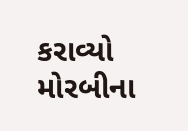કરાવ્યો મોરબીના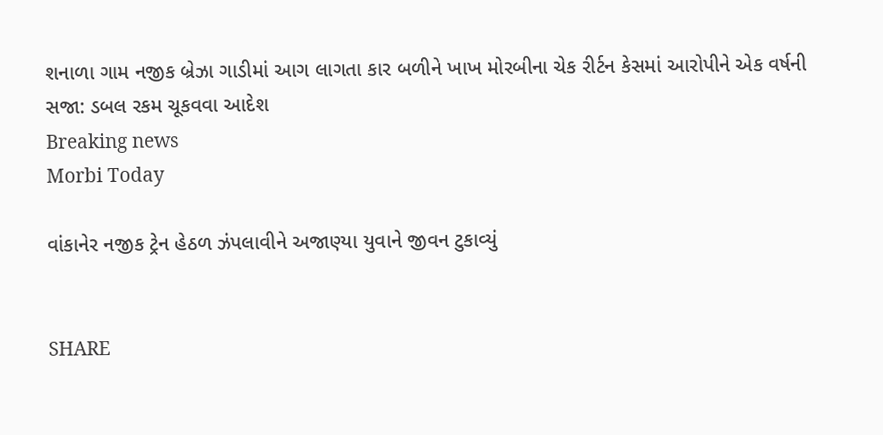શનાળા ગામ નજીક બ્રેઝા ગાડીમાં આગ લાગતા કાર બળીને ખાખ મોરબીના ચેક રીર્ટન કેસમાં આરોપીને એક વર્ષની સજા: ડબલ રકમ ચૂકવવા આદેશ
Breaking news
Morbi Today

વાંકાનેર નજીક ટ્રેન હેઠળ ઝંપલાવીને અજાણ્યા યુવાને જીવન ટુકાવ્યું


SHARE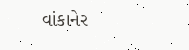વાંકાનેર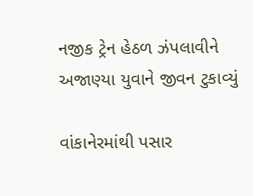નજીક ટ્રેન હેઠળ ઝંપલાવીને અજાણ્યા યુવાને જીવન ટુકાવ્યું

વાંકાનેરમાંથી પસાર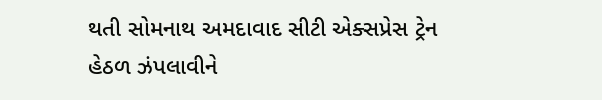થતી સોમનાથ અમદાવાદ સીટી એક્સપ્રેસ ટ્રેન હેઠળ ઝંપલાવીને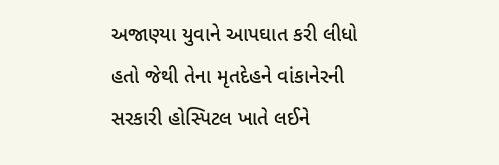અજાણ્યા યુવાને આપઘાત કરી લીધો હતો જેથી તેના મૃતદેહને વાંકાનેરની સરકારી હોસ્પિટલ ખાતે લઈને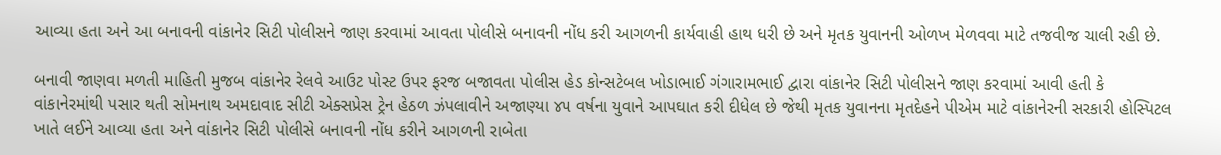આવ્યા હતા અને આ બનાવની વાંકાનેર સિટી પોલીસને જાણ કરવામાં આવતા પોલીસે બનાવની નોંધ કરી આગળની કાર્યવાહી હાથ ધરી છે અને મૃતક યુવાનની ઓળખ મેળવવા માટે તજવીજ ચાલી રહી છે.

બનાવી જાણવા મળતી માહિતી મુજબ વાંકાનેર રેલવે આઉટ પોસ્ટ ઉપર ફરજ બજાવતા પોલીસ હેડ કોન્સટેબલ ખોડાભાઈ ગંગારામભાઈ દ્વારા વાંકાનેર સિટી પોલીસને જાણ કરવામાં આવી હતી કે વાંકાનેરમાંથી પસાર થતી સોમનાથ અમદાવાદ સીટી એક્સપ્રેસ ટ્રેન હેઠળ ઝંપલાવીને અજાણ્યા ૪૫ વર્ષના યુવાને આપઘાત કરી દીધેલ છે જેથી મૃતક યુવાનના મૃતદેહને પીએમ માટે વાંકાનેરની સરકારી હોસ્પિટલ ખાતે લઈને આવ્યા હતા અને વાંકાનેર સિટી પોલીસે બનાવની નોંધ કરીને આગળની રાબેતા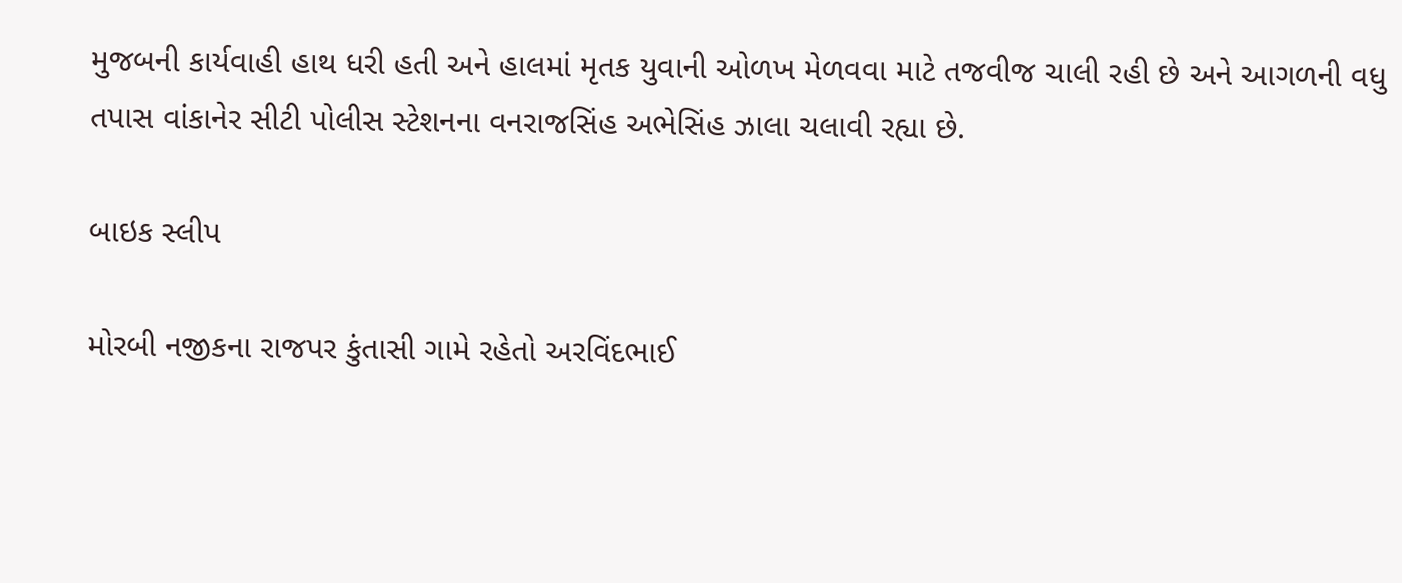મુજબની કાર્યવાહી હાથ ધરી હતી અને હાલમાં મૃતક યુવાની ઓળખ મેળવવા માટે તજવીજ ચાલી રહી છે અને આગળની વધુ તપાસ વાંકાનેર સીટી પોલીસ સ્ટેશનના વનરાજસિંહ અભેસિંહ ઝાલા ચલાવી રહ્યા છે.

બાઇક સ્લીપ

મોરબી નજીકના રાજપર કુંતાસી ગામે રહેતો અરવિંદભાઈ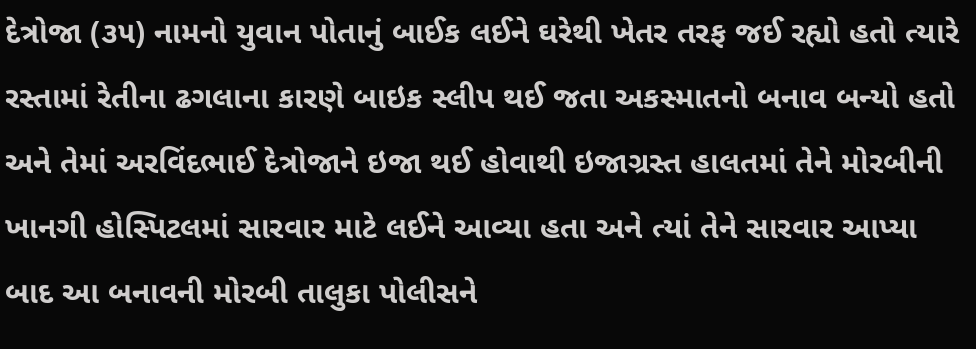દેત્રોજા (૩૫) નામનો યુવાન પોતાનું બાઈક લઈને ઘરેથી ખેતર તરફ જઈ રહ્યો હતો ત્યારે રસ્તામાં રેતીના ઢગલાના કારણે બાઇક સ્લીપ થઈ જતા અકસ્માતનો બનાવ બન્યો હતો અને તેમાં અરવિંદભાઈ દેત્રોજાને ઇજા થઈ હોવાથી ઇજાગ્રસ્ત હાલતમાં તેને મોરબીની ખાનગી હોસ્પિટલમાં સારવાર માટે લઈને આવ્યા હતા અને ત્યાં તેને સારવાર આપ્યા બાદ આ બનાવની મોરબી તાલુકા પોલીસને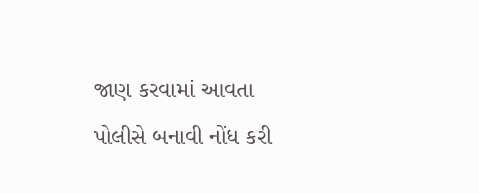જાણ કરવામાં આવતા પોલીસે બનાવી નોંધ કરી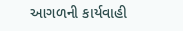આગળની કાર્યવાહી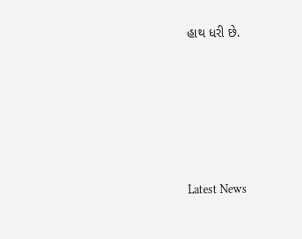હાથ ધરી છે.






Latest News